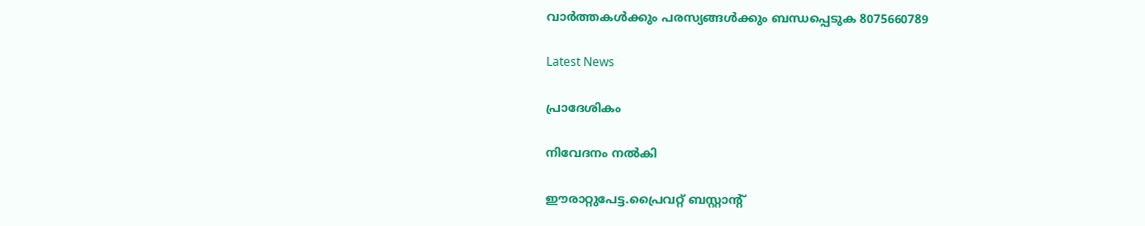വാർത്തകൾക്കും പരസ്യങ്ങൾക്കും ബന്ധപ്പെടുക 8075660789

Latest News

പ്രാദേശികം

നിവേദനം നൽകി

ഈരാറ്റുപേട്ട.പ്രൈവറ്റ് ബസ്റ്റാൻ്റ്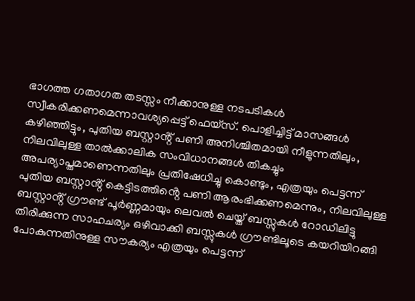ഭാഗത്ത ഗതാഗത തടസ്സം നീക്കാനുള്ള നടപടികൾ സ്വീകരിക്കണമെന്നാവശ്യപ്പെട്ട് ഫെയ്സ്. പൊളിച്ചിട്ട് മാസങ്ങൾ കഴിഞ്ഞിട്ടും, പുതിയ ബസ്റ്റാൻ്റ് പണി അനിശ്ചിതമായി നീളുന്നതിലും, നിലവിലുള്ള താൽക്കാലിക സംവിധാനങ്ങൾ തികച്ചും അപര്യാപ്തമാണെന്നതിലും പ്രതിഷേധിച്ചു കൊണ്ടും, എത്രയും പെട്ടന്ന് പുതിയ ബസ്റ്റാൻ്റ് കെട്ടിടത്തിൻ്റെ പണി ആരംഭിക്കണമെന്നും, നിലവിലുള്ള ബസ്റ്റാൻ്റ് ഗ്രൗണ്ട് പൂർണ്ണമായും ലെവൽ ചെയ്ത് ബസ്സുകൾ റോഡിലിട്ടു തിരിക്കുന്ന സാഹചര്യം ഒഴിവാക്കി ബസ്സുകൾ ഗ്രൗണ്ടിലൂടെ കയറിയിറങ്ങി പോകുന്നതിനുള്ള സൗകര്യം എത്രയും പെട്ടന്ന്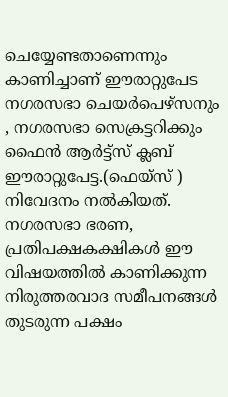ചെയ്യേണ്ടതാണെന്നും കാണിച്ചാണ് ഈരാറ്റുപേട നഗരസഭാ ചെയർപെഴ്സനും , നഗരസഭാ സെക്രട്ടറിക്കും ഫൈൻ ആർട്ട്സ് ക്ലബ് ഈരാറ്റുപേട്ട.(ഫെയ്സ് ) നിവേദനം നൽകിയത്. നഗരസഭാ ഭരണ, പ്രതിപക്ഷകക്ഷികൾ ഈ വിഷയത്തിൽ കാണിക്കുന്ന നിരുത്തരവാദ സമീപനങ്ങൾ തുടരുന്ന പക്ഷം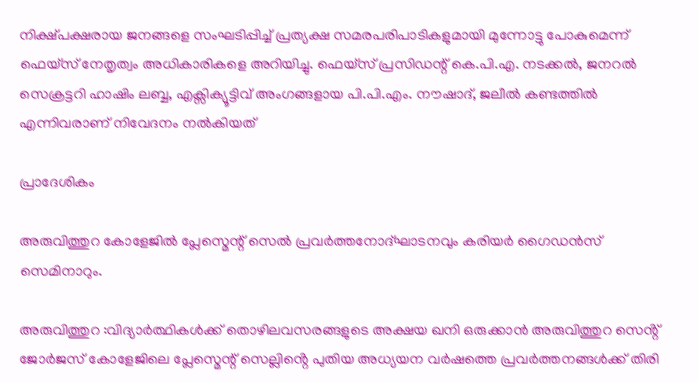നിക്ഷ്പക്ഷരായ ജനങ്ങളെ സംഘടിപ്പിച്ച് പ്രത്യക്ഷ സമരപരിപാടികളുമായി മുന്നോട്ടു പോകുമെന്ന് ഫെയ്സ് നേതൃത്വം അധികാരികളെ അറിയിച്ചു. ഫെയ്സ് പ്രസിഡന്റ് കെ.പി.എ. നടക്കൽ, ജനറൽ സെക്രട്ടറി ഹാഷിം ലബ്ബ, എക്സിക്യൂട്ടിവ് അംഗങ്ങളായ പി.പി.എം. നൗഷാദ്, ജലീൽ കണ്ടത്തിൽ എന്നിവരാണ് നിവേദനം നൽകിയത്

പ്രാദേശികം

അരുവിത്തുറ കോളേജിൽ പ്ലേസ്മെന്റ് സെൽ പ്രവർത്തനോദ്ഘാടനവും കരിയർ ഗൈഡൻസ് സെമിനാറും.

അരുവിത്തുറ :വിദ്യാർത്ഥികൾക്ക് തൊഴിലവസരങ്ങളുടെ അക്ഷയ ഖനി ഒരുക്കാൻ അരുവിത്തുറ സെൻ്റ് ജോർജസ് കോളേജിലെ പ്ലേസ്മെന്റ് സെല്ലിൻ്റെ പുതിയ അധ്യയന വർഷത്തെ പ്രവർത്തനങ്ങൾക്ക് തിരി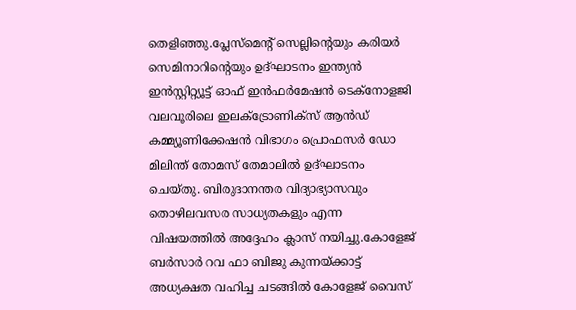തെളിഞ്ഞു.പ്ലേസ്മെന്റ് സെല്ലിൻ്റെയും കരിയർ സെമിനാറിന്റെയും ഉദ്ഘാടനം ഇന്ത്യൻ ഇൻസ്റ്റിറ്റ്യൂട്ട് ഓഫ് ഇൻഫർമേഷൻ ടെക്നോളജി വലവൂരിലെ ഇലക്ട്രോണിക്സ് ആൻഡ് കമ്മ്യൂണിക്കേഷൻ വിഭാഗം പ്രൊഫസർ ഡോ മിലിന്ത് തോമസ് തേമാലിൽ ഉദ്ഘാടനം ചെയ്തു. ബിരുദാനന്തര വിദ്യാഭ്യാസവും തൊഴിലവസര സാധ്യതകളും എന്ന വിഷയത്തിൽ അദ്ദേഹം ക്ലാസ് നയിച്ചു.കോളേജ് ബർസാർ റവ ഫാ ബിജു കുന്നയ്ക്കാട്ട് അധ്യക്ഷത വഹിച്ച ചടങ്ങിൽ കോളേജ് വൈസ്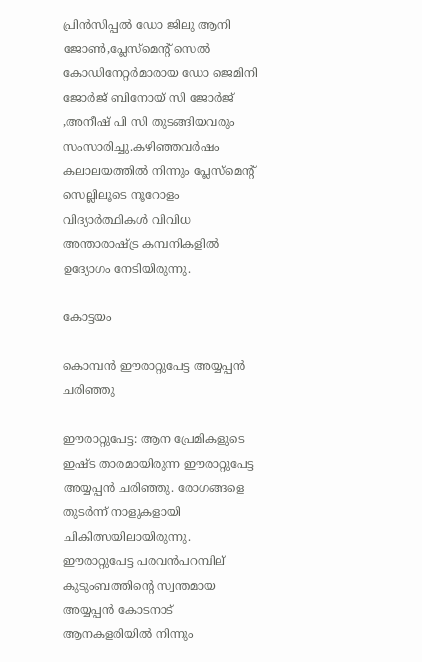പ്രിൻസിപ്പൽ ഡോ ജിലു ആനി ജോൺ,പ്ലേസ്മെന്റ് സെൽ കോഡിനേറ്റർമാരായ ഡോ ജെമിനി ജോർജ് ബിനോയ് സി ജോർജ് ,അനീഷ് പി സി തുടങ്ങിയവരും സംസാരിച്ചു.കഴിഞ്ഞവർഷം കലാലയത്തിൽ നിന്നും പ്ലേസ്മെന്റ് സെല്ലിലൂടെ നൂറോളം വിദ്യാർത്ഥികൾ വിവിധ അന്താരാഷ്ട്ര കമ്പനികളിൽ ഉദ്യോഗം നേടിയിരുന്നു.

കോട്ടയം

കൊമ്പന്‍ ഈരാറ്റുപേട്ട അയ്യപ്പന്‍ ചരിഞ്ഞു

ഈരാറ്റുപേട്ട: ആന പ്രേമികളുടെ ഇഷ്ട താരമായിരുന്ന ഈരാറ്റുപേട്ട അയ്യപ്പൻ ചരിഞ്ഞു. രോഗങ്ങളെ തുടർന്ന് നാളുകളായി ചികിത്സയിലായിരുന്നു.   ഈരാറ്റുപേട്ട പരവൻപറമ്പില് കുടുംബത്തിന്റെ സ്വന്തമായ അയ്യപ്പൻ കോടനാട് ആനകളരിയിൽ നിന്നും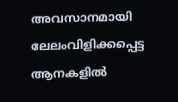അവസാനമായി ലേലംവിളിക്കപ്പെട്ട ആനകളിൽ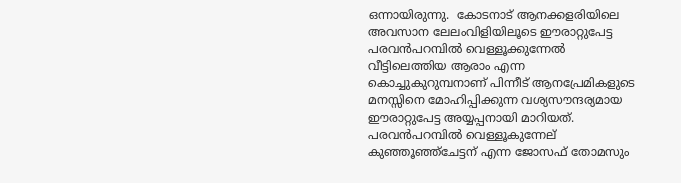ഒന്നായിരുന്നു.  കോടനാട് ആനക്കളരിയിലെ അവസാന ലേലംവിളിയിലൂടെ ഈരാറ്റുപേട്ട പരവൻപറമ്പിൽ വെള്ളൂക്കുന്നേൽ വീട്ടിലെത്തിയ ആരാം എന്ന കൊച്ചുകുറുമ്പനാണ് പിന്നീട് ആനപ്രേമികളുടെ മനസ്സിനെ മോഹിപ്പിക്കുന്ന വശ്യസൗന്ദര്യമായ ഈരാറ്റുപേട്ട അയ്യപ്പനായി മാറിയത്. പരവൻപറമ്പിൽ വെള്ളൂകുന്നേല് കുഞ്ഞൂഞ്ഞ്ചേട്ടന് എന്ന ജോസഫ് തോമസും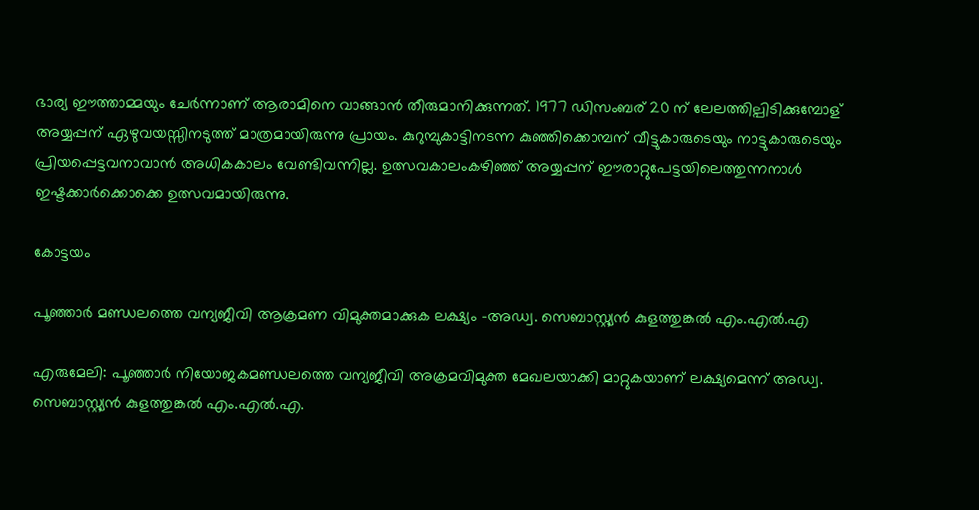ഭാര്യ ഈത്താമ്മയും ചേർന്നാണ് ആരാമിനെ വാങ്ങാൻ തീരുമാനിക്കുന്നത്. 1977 ഡിസംബര് 20 ന് ലേലത്തില്പിടിക്കുമ്പോള് അയ്യപ്പന് ഏഴുവയസ്സിനടുത്ത് മാത്രമായിരുന്നു പ്രായം. കുറുമ്പുകാട്ടിനടന്ന കുഞ്ഞിക്കൊമ്പന് വീട്ടുകാരുടെയും നാട്ടുകാരുടെയും പ്രിയപ്പെട്ടവനാവാൻ അധികകാലം വേണ്ടിവന്നില്ല. ഉത്സവകാലംകഴിഞ്ഞ് അയ്യപ്പന് ഈരാറ്റുപേട്ടയിലെത്തുന്നനാൾ ഇഷ്ടക്കാർക്കൊക്കെ ഉത്സവമായിരുന്നു.

കോട്ടയം

പൂഞ്ഞാർ മണ്ഡലത്തെ വന്യജീവി ആക്രമണ വിമുക്തമാക്കുക ലക്ഷ്യം -അഡ്വ. സെബാസ്റ്റ്യൻ കുളത്തുങ്കൽ എം.എൽ.എ

എരുമേലി: പൂഞ്ഞാർ നിയോജകമണ്ഡലത്തെ വന്യജീവി അക്രമവിമുക്ത മേഖലയാക്കി മാറ്റുകയാണ് ലക്ഷ്യമെന്ന് അഡ്വ. സെബാസ്റ്റ്യൻ കുളത്തുങ്കൽ എം.എൽ.എ.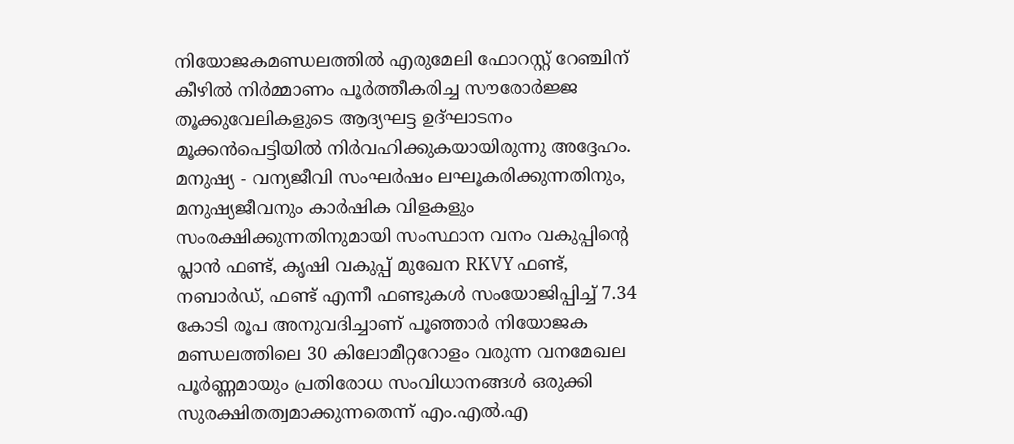നിയോജകമണ്ഡലത്തിൽ എരുമേലി ഫോറസ്റ്റ് റേഞ്ചിന് കീഴിൽ നിർമ്മാണം പൂർത്തീകരിച്ച സൗരോർജ്ജ തൂക്കുവേലികളുടെ ആദ്യഘട്ട ഉദ്ഘാടനം മൂക്കൻപെട്ടിയിൽ നിർവഹിക്കുകയായിരുന്നു അദ്ദേഹം. മനുഷ്യ - വന്യജീവി സംഘർഷം ലഘൂകരിക്കുന്നതിനും, മനുഷ്യജീവനും കാർഷിക വിളകളും സംരക്ഷിക്കുന്നതിനുമായി സംസ്ഥാന വനം വകുപ്പിന്റെ പ്ലാൻ ഫണ്ട്, കൃഷി വകുപ്പ് മുഖേന RKVY ഫണ്ട്, നബാർഡ്, ഫണ്ട് എന്നീ ഫണ്ടുകൾ സംയോജിപ്പിച്ച് 7.34 കോടി രൂപ അനുവദിച്ചാണ് പൂഞ്ഞാർ നിയോജക മണ്ഡലത്തിലെ 30 കിലോമീറ്ററോളം വരുന്ന വനമേഖല പൂർണ്ണമായും പ്രതിരോധ സംവിധാനങ്ങൾ ഒരുക്കി സുരക്ഷിതത്വമാക്കുന്നതെന്ന് എം.എൽ.എ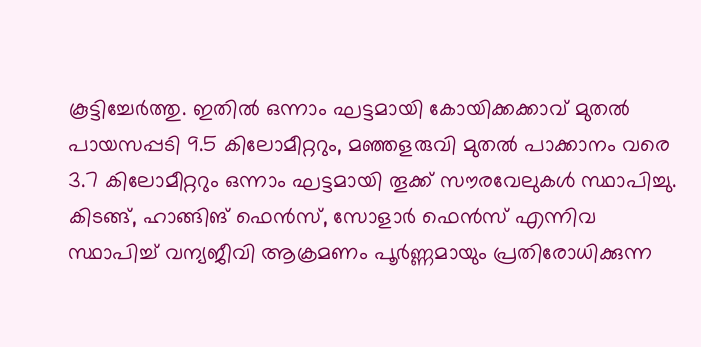കൂട്ടിച്ചേർത്തു. ഇതിൽ ഒന്നാം ഘട്ടമായി കോയിക്കക്കാവ് മുതൽ പായസപ്പടി 9.5 കിലോമീറ്ററും, മഞ്ഞളരുവി മുതൽ പാക്കാനം വരെ 3.7 കിലോമീറ്ററും ഒന്നാം ഘട്ടമായി തൂക്ക് സൗരവേലുകൾ സ്ഥാപിച്ചു. കിടങ്ങ്, ഹാങ്ങിങ് ഫെൻസ്, സോളാർ ഫെൻസ് എന്നിവ സ്ഥാപിച്ച് വന്യജീവി ആക്രമണം പൂർണ്ണമായും പ്രതിരോധിക്കുന്ന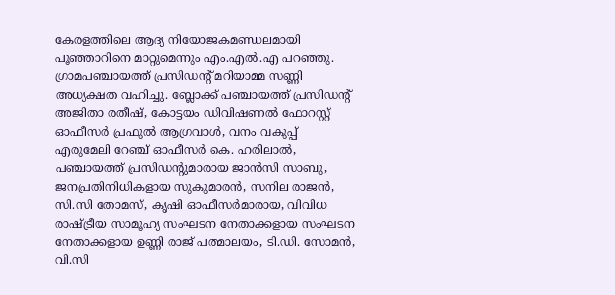കേരളത്തിലെ ആദ്യ നിയോജകമണ്ഡലമായി പൂഞ്ഞാറിനെ മാറ്റുമെന്നും എം.എൽ.എ പറഞ്ഞു.   ഗ്രാമപഞ്ചായത്ത് പ്രസിഡന്റ് മറിയാമ്മ സണ്ണി അധ്യക്ഷത വഹിച്ചു. ബ്ലോക്ക് പഞ്ചായത്ത് പ്രസിഡന്റ് അജിതാ രതീഷ്, കോട്ടയം ഡിവിഷണൽ ഫോറസ്റ്റ് ഓഫീസർ പ്രഫുൽ ആഗ്രവാൾ, വനം വകുപ്പ് എരുമേലി റേഞ്ച് ഓഫീസർ കെ. ഹരിലാൽ, പഞ്ചായത്ത് പ്രസിഡന്റുമാരായ ജാൻസി സാബു, ജനപ്രതിനിധികളായ സുകുമാരൻ, സനില രാജൻ, സി.സി തോമസ്, കൃഷി ഓഫീസർമാരായ, വിവിധ രാഷ്ട്രീയ സാമൂഹ്യ സംഘടന നേതാക്കളായ സംഘടന നേതാക്കളായ ഉണ്ണി രാജ് പത്മാലയം, ടി.ഡി. സോമൻ, വി.സി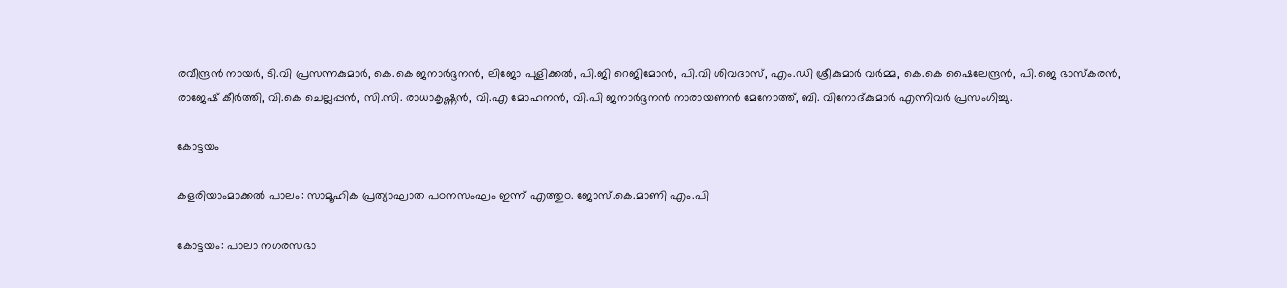രവീന്ദ്രൻ നായർ, ടി.വി പ്രസന്നകുമാർ, കെ.കെ ജനാർദ്ദനൻ, ലിജോ പുളിക്കൽ, പി.ജി റെജിമോൻ, പി.വി ശിവദാസ്, എം.ഡി ശ്രീകുമാർ വർമ്മ, കെ.കെ ഷൈലേന്ദ്രൻ, പി.ജെ ഭാസ്‌കരൻ, രാജേഷ് കീർത്തി, വി.കെ ചെല്ലപ്പൻ, സി.സി. രാധാകൃഷ്ണൻ, വി.എ മോഹനൻ, വി.പി ജനാർദ്ദനൻ നാരായണൻ മേനോത്ത്, ബി. വിനോദ്കുമാർ എന്നിവർ പ്രസംഗിച്ചു.

കോട്ടയം

കളരിയാംമാക്കൽ പാലം: സാമൂഹിക പ്രത്യാഘാത പഠനസംഘം ഇന്ന് എത്തുo. ജോസ്.കെ.മാണി എം.പി

കോട്ടയം: പാലാ നഗരസഭാ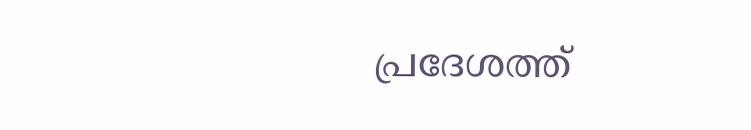പ്രദേശത്ത്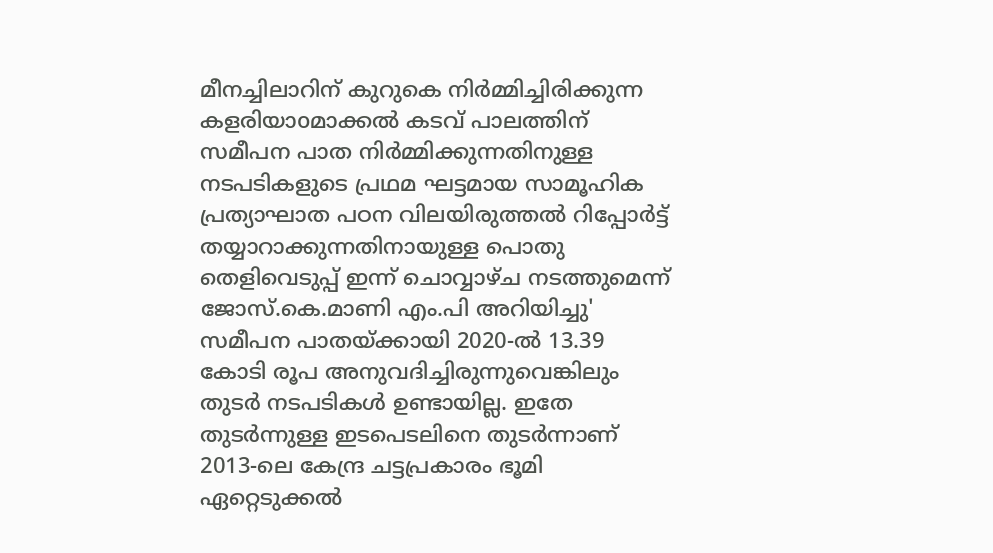മീനച്ചിലാറിന് കുറുകെ നിർമ്മിച്ചിരിക്കുന്ന കളരിയാoമാക്കൽ കടവ് പാലത്തിന് സമീപന പാത നിർമ്മിക്കുന്നതിനുള്ള നടപടികളുടെ പ്രഥമ ഘട്ടമായ സാമൂഹിക പ്രത്യാഘാത പഠന വിലയിരുത്തൽ റിപ്പോർട്ട് തയ്യാറാക്കുന്നതിനായുള്ള പൊതു തെളിവെടുപ്പ് ഇന്ന് ചൊവ്വാഴ്ച നടത്തുമെന്ന് ജോസ്.കെ.മാണി എം.പി അറിയിച്ചു' സമീപന പാതയ്ക്കായി 2020-ൽ 13.39 കോടി രൂപ അനുവദിച്ചിരുന്നുവെങ്കിലും തുടർ നടപടികൾ ഉണ്ടായില്ല. ഇതേ തുടർന്നുള്ള ഇടപെടലിനെ തുടർന്നാണ് 2013-ലെ കേന്ദ്ര ചട്ടപ്രകാരം ഭൂമി ഏറ്റെടുക്കൽ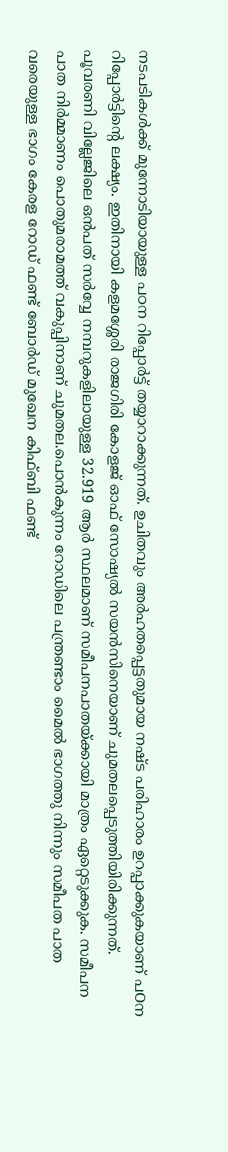നടപടികൾക്ക് മുന്നോടിയായുള്ള പഠന റിപ്പോർട്ട് തയ്യാറാക്കുന്നത്. ഉചിതവും അർഹതപ്പെട്ടതുമായ നഷ്ട പരിഹാരം ഉറപ്പാക്കുകയാണ് പOന റിപ്പോർട്ടിൻ്റെ ലക്ഷ്യം. ഇതിനായി കളമശ്ശേരി രാജഗിരി കോളജ് ഓഫ് സോഷ്യൽ സയൻസിനെയാണ് ചുമതലപ്പെടുത്തിയിരിക്കുന്നത്. പൂവരണി വില്ലേജിലെ ഒൻപത് സർവ്വേ നമ്പറുകളിലായുള്ള 32.919 ആർ സ്ഥലമാണ് സമീപനപാതയ്ക്കായി മാത്രം ഏറ്റെടുക്കുക. സമീപന പാത നിർമ്മാണം പൊതുമരാമത്ത് വകുപ്പിനാണ് ചുമതല.പൊൻകുന്നം റോഡിലെ പന്ത്രണ്ടാം മൈൽ ഭാഗത്തു നിന്നും സമീപത പാത വരെയുള്ള ഭാഗം കേരള റോഡ് ഫണ്ട് ബോർഡ് മുഖേന കിഫ്ബി ഫണ്ട്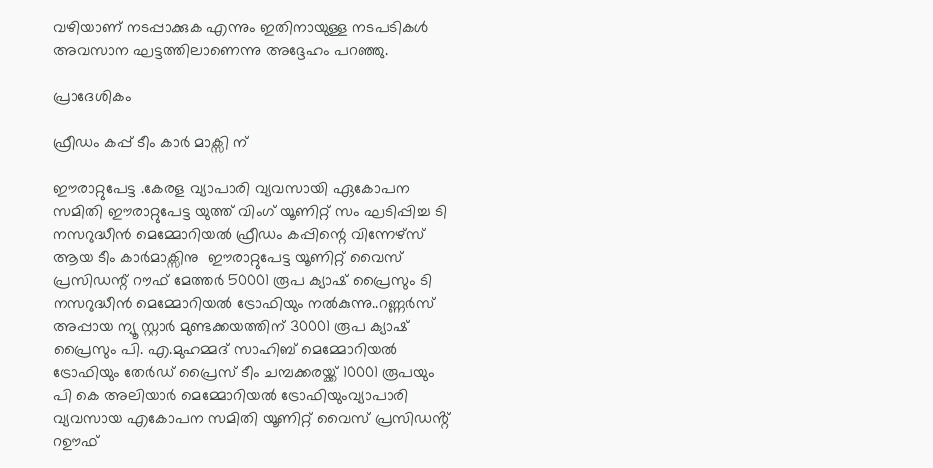വഴിയാണ് നടപ്പാക്കുക എന്നും ഇതിനായുള്ള നടപടികൾ അവസാന ഘട്ടത്തിലാണെന്നു അദ്ദേഹം പറഞ്ഞു.

പ്രാദേശികം

ഫ്രീഡം കപ്പ് ടീം കാർ മാക്സി ന്

ഈരാറ്റുപേട്ട .കേരള വ്യാപാരി വ്യവസായി ഏകോപന സമിതി ഈരാറ്റുപേട്ട യുത്ത് വിംഗ് യൂണിറ്റ് സം ഘടിപ്പിച്ച ടി നസറുദ്ധീൻ മെമ്മോറിയൽ ഫ്രീഡം കപ്പിന്റെ വിന്നേഴ്സ് ആയ ടീം കാർമാക്സിനു  ഈരാറ്റുപേട്ട യൂണിറ്റ് വൈസ് പ്രസിഡന്റ്‌ റൗഫ് മേത്തർ 50001 രൂപ ക്യാഷ് പ്രൈസും ടി നസറുദ്ധീൻ മെമ്മോറിയൽ ട്രോഫിയും നൽകുന്നു..റണ്ണർസ് അപ്പായ ന്യൂ സ്റ്റാർ മുണ്ടക്കയത്തിന് 30001 രൂപ ക്യാഷ് പ്രൈസും പി. എ.മുഹമ്മദ്‌ സാഹിബ്‌ മെമ്മോറിയൽ ട്രോഫിയും തേർഡ് പ്രൈസ് ടീം ചമ്പക്കരയ്ക്ക് 10001 രൂപയും പി കെ അലിയാർ മെമ്മോറിയൽ ട്രോഫിയുംവ്യാപാരി വ്യവസായ എകോപന സമിതി യൂണിറ്റ് വൈസ് പ്രസിഡൻ്റ് റഊഫ്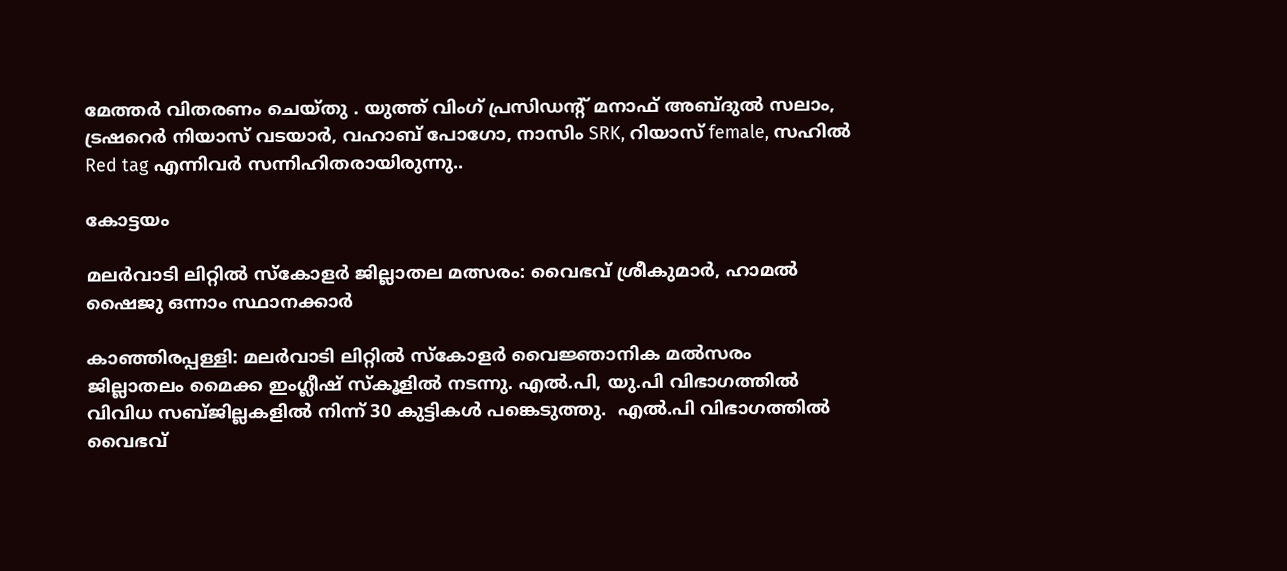മേത്തർ വിതരണം ചെയ്തു . യുത്ത് വിംഗ് പ്രസിഡന്റ്‌ മനാഫ് അബ്ദുൽ സലാം, ട്രഷറെർ നിയാസ് വടയാർ, വഹാബ് പോഗോ, നാസിം SRK, റിയാസ് female, സഹിൽ Red tag എന്നിവർ സന്നിഹിതരായിരുന്നു..

കോട്ടയം

മലർവാടി ലിറ്റിൽ സ്കോളർ ജില്ലാതല മത്സരം: വൈഭവ് ശ്രീകുമാർ, ഹാമൽ ഷൈജു ഒന്നാം സ്ഥാനക്കാർ

കാഞ്ഞിരപ്പള്ളി: മലർവാടി ലിറ്റിൽ സ്കോളർ വൈജ്ഞാനിക മൽസരം ജില്ലാതലം മൈക്ക ഇംഗ്ലീഷ് സ്കൂളിൽ നടന്നു. എൽ.പി, യു.പി വിഭാഗത്തിൽ വിവിധ സബ്ജില്ലകളിൽ നിന്ന് 30 കുട്ടികൾ പങ്കെടുത്തു.  എൽ.പി വിഭാഗത്തിൽ വൈഭവ്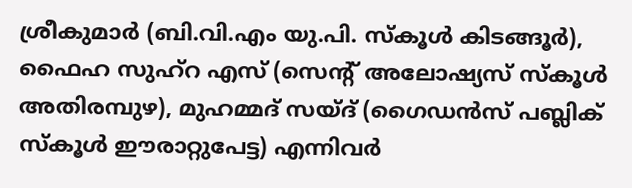ശ്രീകുമാർ (ബി.വി.എം യു.പി. സ്കൂൾ കിടങ്ങൂർ), ഫൈഹ സുഹ്റ എസ് (സെന്റ് അലോഷ്യസ് സ്കൂൾ അതിരമ്പുഴ), മുഹമ്മദ് സയ്ദ് (ഗൈഡൻസ് പബ്ലിക് സ്കൂൾ ഈരാറ്റുപേട്ട) എന്നിവർ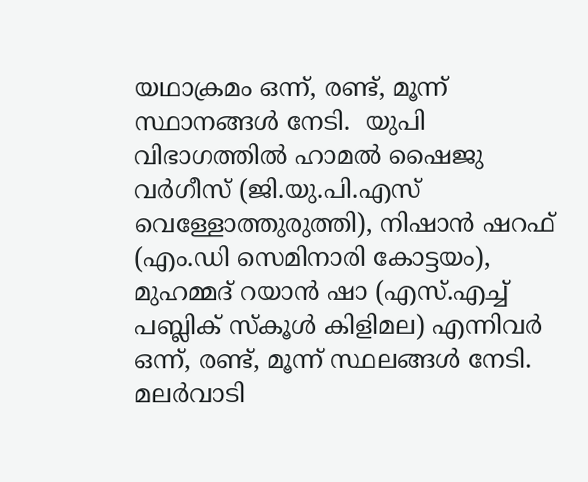യഥാക്രമം ഒന്ന്, രണ്ട്, മൂന്ന് സ്ഥാനങ്ങൾ നേടി.  യുപി വിഭാഗത്തിൽ ഹാമൽ ഷൈജു വർഗീസ് (ജി.യു.പി.എസ് വെള്ളോത്തുരുത്തി), നിഷാൻ ഷറഫ് (എം.ഡി സെമിനാരി കോട്ടയം), മുഹമ്മദ് റയാൻ ഷാ (എസ്.എച്ച് പബ്ലിക് സ്കൂൾ കിളിമല) എന്നിവർ ഒന്ന്, രണ്ട്, മൂന്ന് സ്ഥലങ്ങൾ നേടി. മലർവാടി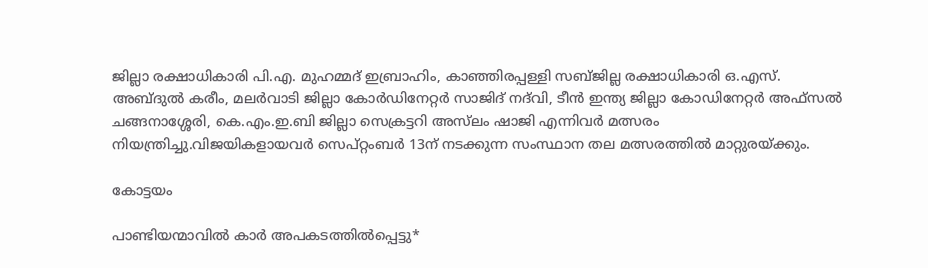ജില്ലാ രക്ഷാധികാരി പി.എ. മുഹമ്മദ് ഇബ്രാഹിം, കാഞ്ഞിരപ്പള്ളി സബ്ജില്ല രക്ഷാധികാരി ഒ.എസ്. അബ്ദുൽ കരീം, മലർവാടി ജില്ലാ കോർഡിനേറ്റർ സാജിദ് നദ്‌വി, ടീൻ ഇന്ത്യ ജില്ലാ കോഡിനേറ്റർ അഫ്സൽ ചങ്ങനാശ്ശേരി, കെ.എം.ഇ.ബി ജില്ലാ സെക്രട്ടറി അസ്‍ലം ഷാജി എന്നിവർ മത്സരം നിയന്ത്രിച്ചു.വിജയികളായവർ സെപ്റ്റംബർ 13ന് നടക്കുന്ന സംസ്ഥാന തല മത്സരത്തിൽ മാറ്റുരയ്ക്കും.

കോട്ടയം

പാണ്ടിയന്മാവില്‍ കാര്‍ അപകടത്തില്‍പ്പെട്ടു*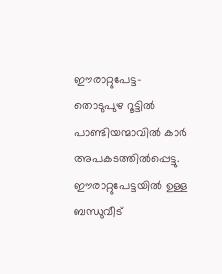ഈരാറ്റുപേട്ട-തൊടുപുഴ റൂട്ടില്‍ പാണ്ടിയന്മാവില്‍ കാര്‍ അപകടത്തില്‍പ്പെട്ടു. ഈരാറ്റുപേട്ടയില്‍ ഉള്ള ബന്ധുവീട്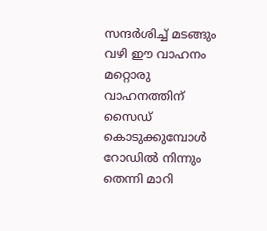സന്ദര്‍ശിച്ച് മടങ്ങും വഴി ഈ വാഹനം മറ്റൊരു വാഹനത്തിന് സൈഡ് കൊടുക്കുമ്പോള്‍ റോഡില്‍ നിന്നും തെന്നി മാറി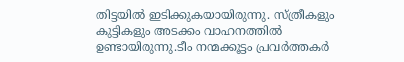തിട്ടയില്‍ ഇടിക്കുകയായിരുന്നു. സ്ത്രീകളും കുട്ടികളും അടക്കം വാഹനത്തില്‍ ഉണ്ടായിരുന്നു.ടീം നന്മക്കൂട്ടം പ്രവര്‍ത്തകര്‍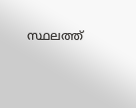സ്ഥലത്ത്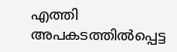എത്തി അപകടത്തില്‍പ്പെട്ട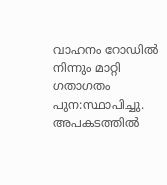വാഹനം റോഡില്‍ നിന്നും മാറ്റി ഗതാഗതം പുന:സ്ഥാപിച്ചു. അപകടത്തില്‍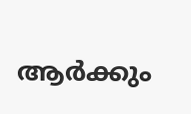ആര്‍ക്കും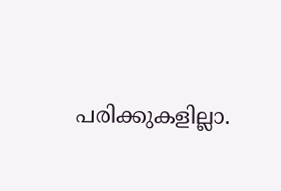പരിക്കുകളില്ലാ.